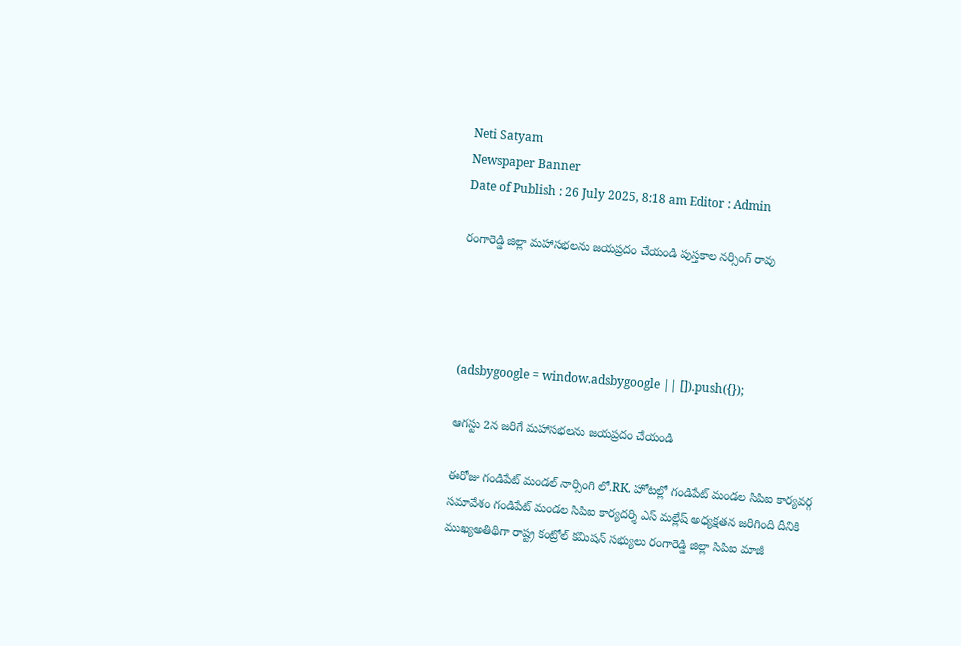Neti Satyam
Newspaper Banner
Date of Publish : 26 July 2025, 8:18 am Editor : Admin

రంగారెడ్డి జిల్లా మహాసభలను జయప్రదం చేయండి పుస్తకాల నర్సింగ్ రావు




(adsbygoogle = window.adsbygoogle || []).push({});

ఆగస్టు 2న జరిగే మహాసభలను జయప్రదం చేయండి

ఈరోజు గండిపేట్ మండల్ నార్సింగి లో.RK. హోటల్లో గండిపేట్ మండల సిపిఐ కార్యవర్గ సమావేశం గండిపేట్ మండల సిపిఐ కార్యదర్శి ఎస్ మల్లేష్ అధ్యక్షతన జరిగింది దీనికి ముఖ్యఅతిథిగా రాష్ట్ర కంట్రోల్ కమిషన్ సభ్యులు రంగారెడ్డి జిల్లా సిపిఐ మాజీ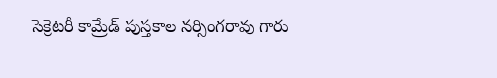సెక్రెటరీ కామ్రేడ్ పుస్తకాల నర్సింగరావు గారు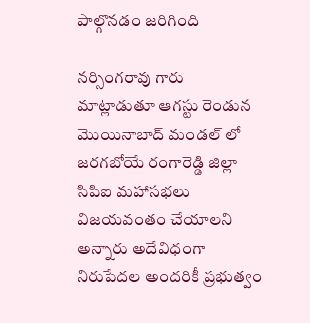పాల్గొనడం జరిగింది

నర్సింగరావు గారు మాట్లాడుతూ ఆగస్టు రెండున మొయినాబాద్ మండల్ లో జరగబోయే రంగారెడ్డి జిల్లా సిపిఐ మహాసభలు విజయవంతం చేయాలని అన్నారు అదేవిధంగా నిరుపేదల అందరికీ ప్రభుత్వం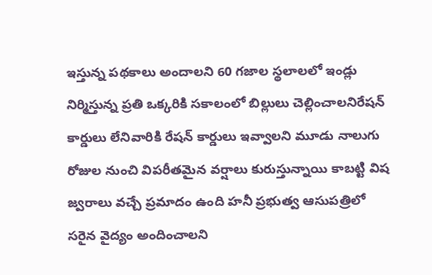ఇస్తున్న పథకాలు అందాలని 60 గజాల స్థలాలలో ఇండ్లు నిర్మిస్తున్న ప్రతి ఒక్కరికి సకాలంలో బిల్లులు చెల్లించాలనిరేషన్ కార్డులు లేనివారికి రేషన్ కార్డులు ఇవ్వాలని మూడు నాలుగు రోజుల నుంచి విపరీతమైన వర్షాలు కురుస్తున్నాయి కాబట్టి విష జ్వరాలు వచ్చే ప్రమాదం ఉంది హనీ ప్రభుత్వ ఆసుపత్రిలో సరైన వైద్యం అందించాలని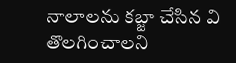నాలాలను కబ్జా చేసిన వి తొలగించాలని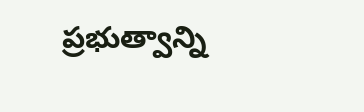ప్రభుత్వాన్ని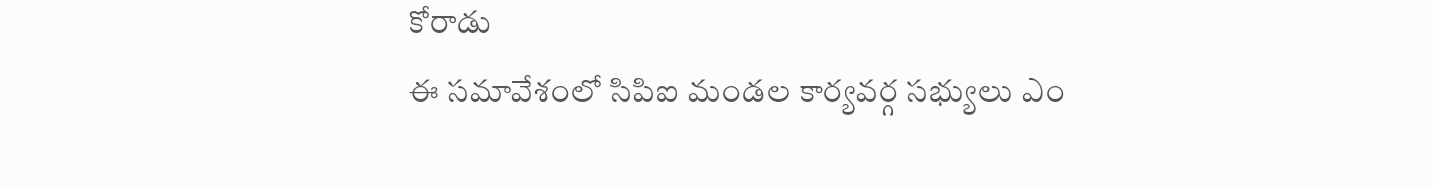కోరాడు
ఈ సమావేశంలో సిపిఐ మండల కార్యవర్గ సభ్యులు ఎం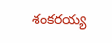శంకరయ్య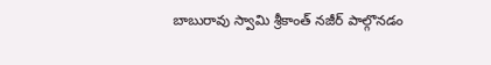బాబురావు స్వామి శ్రీకాంత్ నజీర్ పాల్గొనడం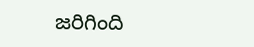జరిగింది